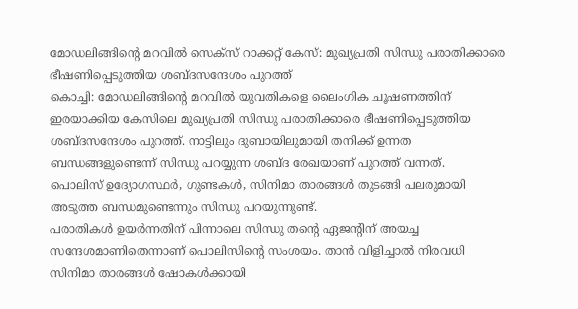മോഡലിങ്ങിന്റെ മറവിൽ സെക്സ് റാക്കറ്റ് കേസ്: മുഖ്യപ്രതി സിന്ധു പരാതിക്കാരെ ഭീഷണിപ്പെടുത്തിയ ശബ്ദസന്ദേശം പുറത്ത്
കൊച്ചി: മോഡലിങ്ങിന്റെ മറവിൽ യുവതികളെ ലൈംഗിക ചൂഷണത്തിന് ഇരയാക്കിയ കേസിലെ മുഖ്യപ്രതി സിന്ധു പരാതിക്കാരെ ഭീഷണിപ്പെടുത്തിയ ശബ്ദസന്ദേശം പുറത്ത്. നാട്ടിലും ദുബായിലുമായി തനിക്ക് ഉന്നത ബന്ധങ്ങളുണ്ടെന്ന് സിന്ധു പറയ്യുന്ന ശബ്ദ രേഖയാണ് പുറത്ത് വന്നത്.
പൊലിസ് ഉദ്യോഗസ്ഥർ, ഗുണ്ടകൾ, സിനിമാ താരങ്ങൾ തുടങ്ങി പലരുമായി അടുത്ത ബന്ധമുണ്ടെന്നും സിന്ധു പറയുന്നുണ്ട്.
പരാതികൾ ഉയർന്നതിന് പിന്നാലെ സിന്ധു തന്റെ ഏജന്റിന് അയച്ച സന്ദേശമാണിതെന്നാണ് പൊലിസിന്റെ സംശയം. താൻ വിളിച്ചാൽ നിരവധി സിനിമാ താരങ്ങൾ ഷോകൾക്കായി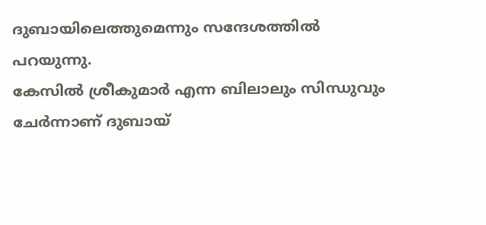ദുബായിലെത്തുമെന്നും സന്ദേശത്തിൽ പറയുന്നു.
കേസിൽ ശ്രീകുമാർ എന്ന ബിലാലും സിന്ധുവും ചേർന്നാണ് ദുബായ്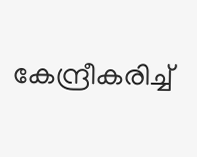കേന്ദ്രീകരിച്ച്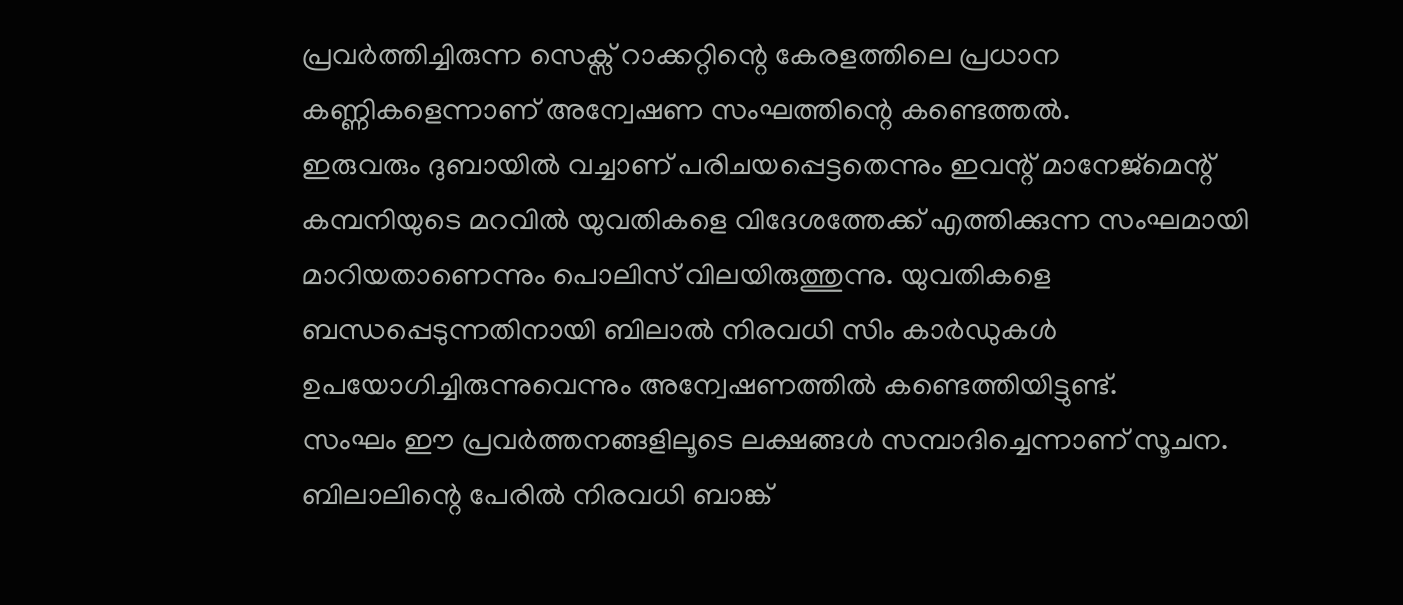പ്രവർത്തിച്ചിരുന്ന സെക്സ് റാക്കറ്റിന്റെ കേരളത്തിലെ പ്രധാന കണ്ണികളെന്നാണ് അന്വേഷണ സംഘത്തിന്റെ കണ്ടെത്തൽ.
ഇരുവരും ദുബായിൽ വച്ചാണ് പരിചയപ്പെട്ടതെന്നും ഇവന്റ് മാനേജ്മെന്റ് കമ്പനിയുടെ മറവിൽ യുവതികളെ വിദേശത്തേക്ക് എത്തിക്കുന്ന സംഘമായി മാറിയതാണെന്നും പൊലിസ് വിലയിരുത്തുന്നു. യുവതികളെ ബന്ധപ്പെടുന്നതിനായി ബിലാൽ നിരവധി സിം കാർഡുകൾ ഉപയോഗിച്ചിരുന്നുവെന്നും അന്വേഷണത്തിൽ കണ്ടെത്തിയിട്ടുണ്ട്.
സംഘം ഈ പ്രവർത്തനങ്ങളിലൂടെ ലക്ഷങ്ങൾ സമ്പാദിച്ചെന്നാണ് സൂചന. ബിലാലിന്റെ പേരിൽ നിരവധി ബാങ്ക്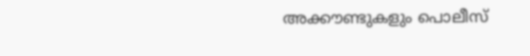അക്കൗണ്ടുകളും പൊലീസ്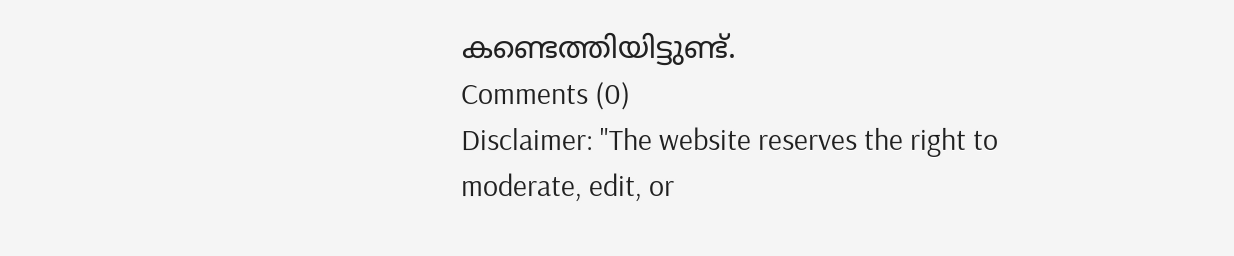കണ്ടെത്തിയിട്ടുണ്ട്.
Comments (0)
Disclaimer: "The website reserves the right to moderate, edit, or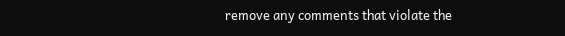remove any comments that violate the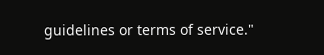guidelines or terms of service."